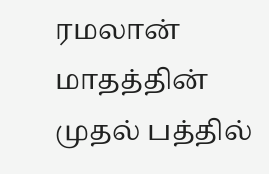ரமலான் மாதத்தின் முதல் பத்தில்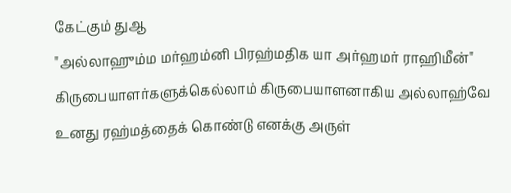கேட்கும் துஆ
"அல்லாஹும்ம மர்ஹம்னி பிரஹ்மதிக யா அர்ஹமர் ராஹிமீன்"
கிருபையாளர்களுக்கெல்லாம் கிருபையாளனாகிய அல்லாஹ்வே உனது ரஹ்மத்தைக் கொண்டு எனக்கு அருள்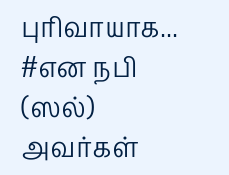புரிவாயாக...
#என நபி (ஸல்) அவர்கள்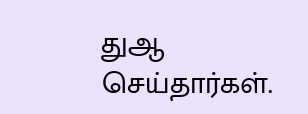துஆ செய்தார்கள்.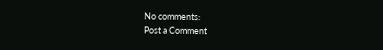No comments:
Post a Comment